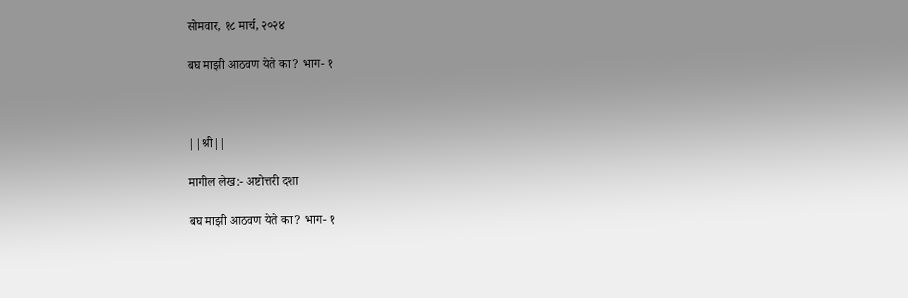सोमवार, १८ मार्च, २०२४

बघ माझी आठवण येते का? भाग- १



||श्री||

मागील लेख:- अष्टोत्तरी दशा

बघ माझी आठवण येते का? भाग- १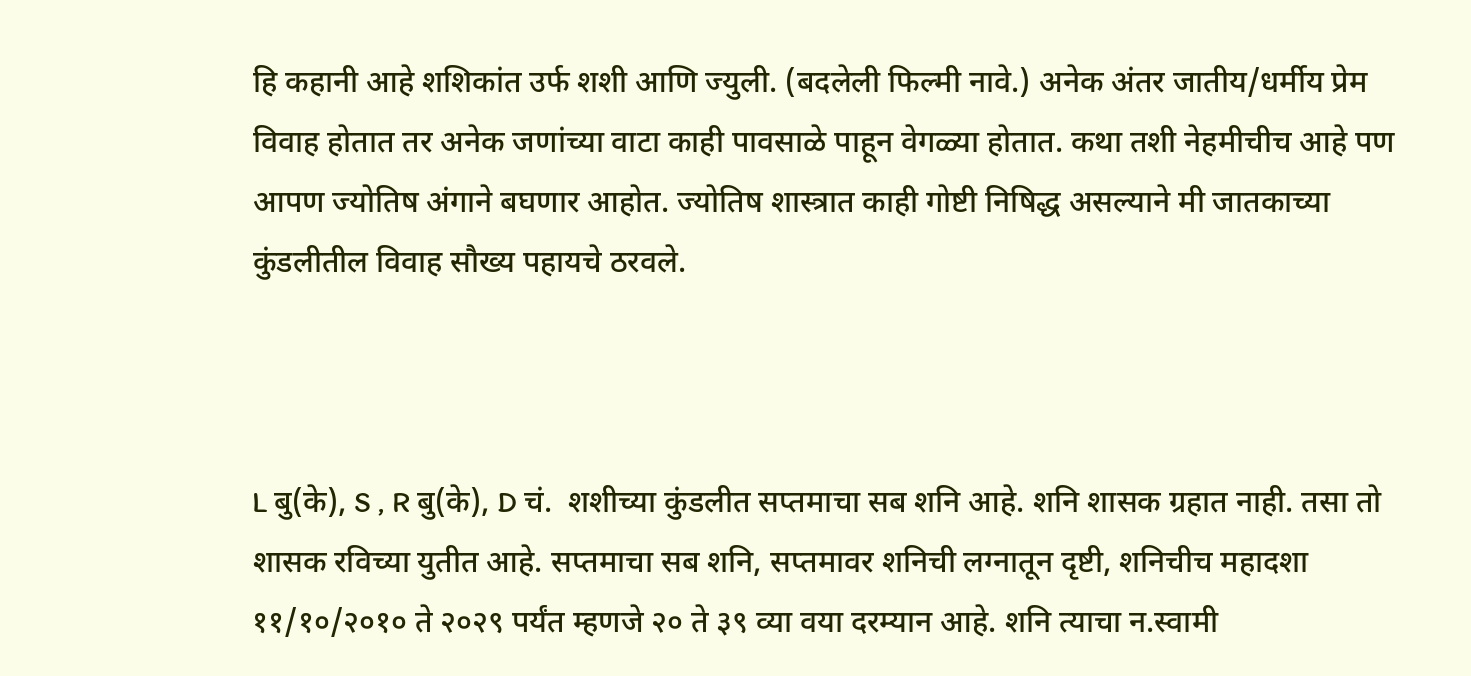हि कहानी आहे शशिकांत उर्फ शशी आणि ज्युली. (बदलेली फिल्मी नावे.) अनेक अंतर जातीय/धर्मीय प्रेम विवाह होतात तर अनेक जणांच्या वाटा काही पावसाळे पाहून वेगळ्या होतात. कथा तशी नेहमीचीच आहे पण आपण ज्योतिष अंगाने बघणार आहोत. ज्योतिष शास्त्रात काही गोष्टी निषिद्ध असल्याने मी जातकाच्या कुंडलीतील विवाह सौख्य पहायचे ठरवले.



L बु(के), S , R बु(के), D चं.  शशीच्या कुंडलीत सप्तमाचा सब शनि आहे. शनि शासक ग्रहात नाही. तसा तो शासक रविच्या युतीत आहे. सप्तमाचा सब शनि, सप्तमावर शनिची लग्नातून दृष्टी, शनिचीच महादशा ११/१०/२०१० ते २०२९ पर्यंत म्हणजे २० ते ३९ व्या वया दरम्यान आहे. शनि त्याचा न.स्वामी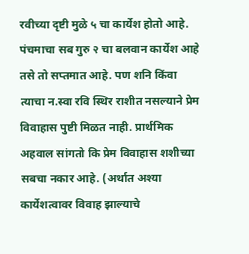रवीच्या दृष्टी मुळे ५ चा कार्येश होतो आहे. पंचमाचा सब गुरु २ चा बलवान कार्येश आहे तसे तो सप्तमात आहे. पण शनि किंवा त्याचा न.स्वा रवि स्थिर राशीत नसल्याने प्रेम विवाहास पुष्टी मिळत नाही. प्रार्थमिक अहवाल सांगतो कि प्रेम विवाहास शशीच्या सबचा नकार आहे. (अर्थात अश्या कार्येशत्वावर विवाह झाल्याचे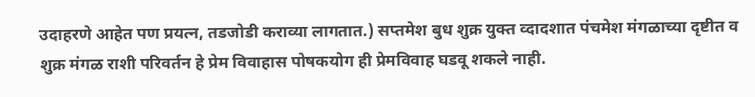उदाहरणे आहेत पण प्रयत्न, तडजोडी कराव्या लागतात.) सप्तमेश बुध शुक्र युक्त व्दादशात पंचमेश मंगळाच्या दृष्टीत व शुक्र मंगळ राशी परिवर्तन हे प्रेम विवाहास पोषकयोग ही प्रेमविवाह घडवू शकले नाही.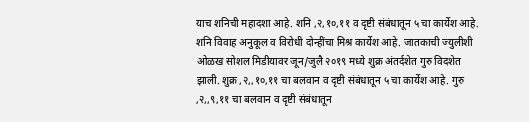याच शनिची महादशा आहे. शनि ,२,१०,११ व दृष्टी संबंधातून ५ चा कार्येश आहे. शनि विवाह अनुकूल व विरोधी दोन्हींचा मिश्र कार्येश आहे. जातकाची ज्युलीशी ओळख सोशल मिडीयावर जून/जुलै २०१९ मध्ये शुक्र अंतर्दशेत गुरु विदशेत झाली. शुक्र ,२,,१०,११ चा बलवान व दृष्टी संबंधातून ५ चा कार्येश आहे. गुरु ,२,,९,११ चा बलवान व दृष्टी संबंधातून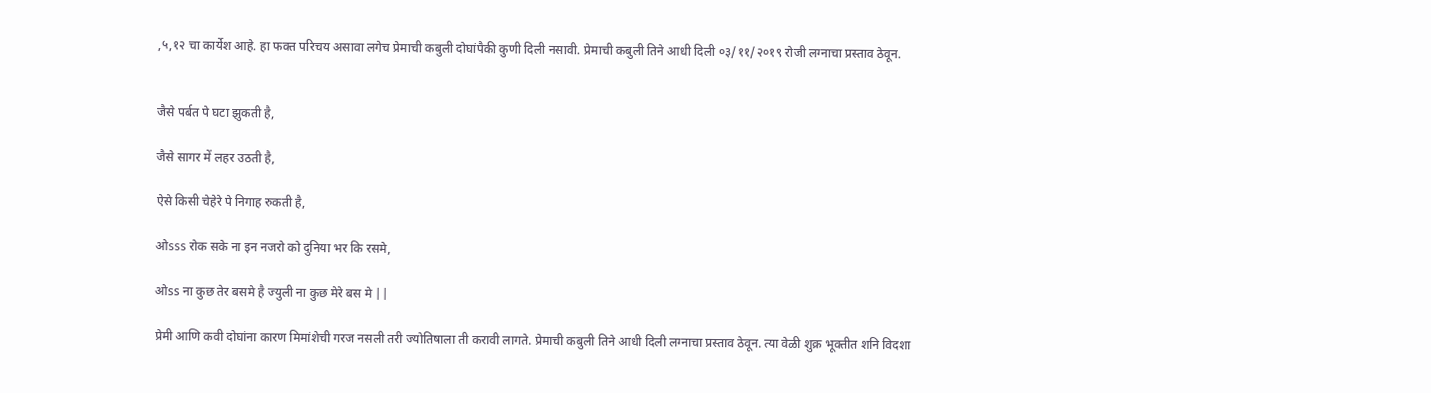,५,१२ चा कार्येश आहे. हा फक्त परिचय असावा लगेच प्रेमाची कबुली दोघांपैकी कुणी दिली नसावी. प्रेमाची कबुली तिने आधी दिली ०३/११/२०१९ रोजी लग्नाचा प्रस्ताव ठेवून.


जैसे पर्बत पे घटा झुकती है,

जैसे सागर में लहर उठती है,

ऐसे किसी चेहेरे पे निगाह रुकती है,

ओsss रोक सके ना इन नजरो को दुनिया भर कि रसमे,

ओss ना कुछ तेर बसमे है ज्युली ना कुछ मेरे बस मे ||

प्रेमी आणि कवी दोघांना कारण मिमांशेची गरज नसली तरी ज्योतिषाला ती करावी लागते. प्रेमाची कबुली तिने आधी दिली लग्नाचा प्रस्ताव ठेवून. त्या वेळी शुक्र भूक्तीत शनि विदशा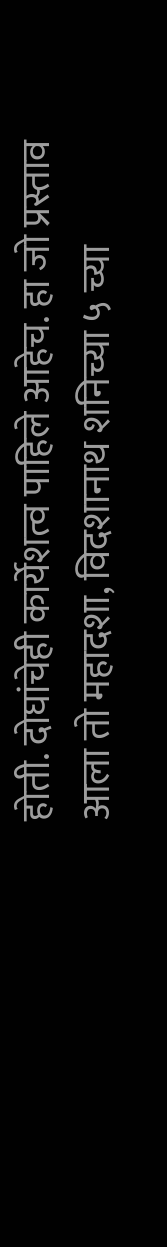होती. दोघांचेही कार्येशत्व पाहिले आहेच. हा जो प्रस्ताव आला तो महादशा, विदशानाथ शनिच्या ५ च्या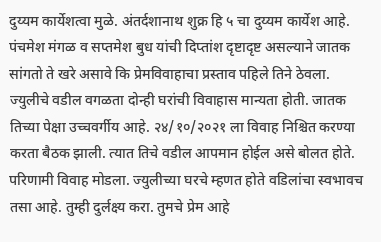दुय्यम कार्येशत्वा मुळे. अंतर्दशानाथ शुक्र हि ५ चा दुय्यम कार्येश आहे. पंचमेश मंगळ व सप्तमेश बुध यांची दिप्तांश दृष्टादृष्ट असल्याने जातक सांगतो ते खरे असावे कि प्रेमविवाहाचा प्रस्ताव पहिले तिने ठेवला. ज्युलीचे वडील वगळता दोन्ही घरांची विवाहास मान्यता होती. जातक तिच्या पेक्षा उच्चवर्गीय आहे. २४/१०/२०२१ ला विवाह निश्चित करण्या करता बैठक झाली. त्यात तिचे वडील आपमान होईल असे बोलत होते. परिणामी विवाह मोडला. ज्युलीच्या घरचे म्हणत होते वडिलांचा स्वभावच तसा आहे. तुम्ही दुर्लक्ष्य करा. तुमचे प्रेम आहे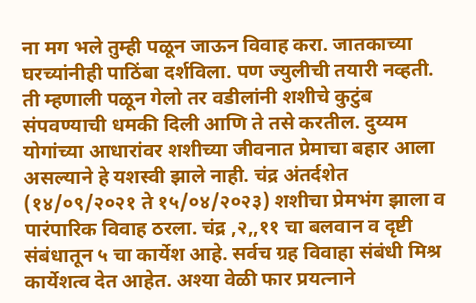ना मग भले तुम्ही पळून जाऊन विवाह करा. जातकाच्या घरच्यांनीही पाठिंबा दर्शविला. पण ज्युलीची तयारी नव्हती. ती म्हणाली पळून गेलो तर वडीलांनी शशीचे कुटुंब संपवण्याची धमकी दिली आणि ते तसे करतील. दुय्यम योगांच्या आधारांवर शशीच्या जीवनात प्रेमाचा बहार आला असल्याने हे यशस्वी झाले नाही. चंद्र अंतर्दशेत (१४/०९/२०२१ ते १५/०४/२०२३) शशीचा प्रेमभंग झाला व पारंपारिक विवाह ठरला. चंद्र ,२,,११ चा बलवान व दृष्टी संबंधातून ५ चा कार्येश आहे. सर्वच ग्रह विवाहा संबंधी मिश्र कार्येशत्व देत आहेत. अश्या वेळी फार प्रयत्नाने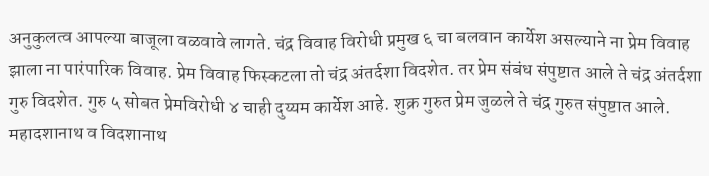अनुकुलत्व आपल्या बाजूला वळवावे लागते. चंद्र विवाह विरोधी प्रमुख ६ चा बलवान कार्येश असल्याने ना प्रेम विवाह झाला ना पारंपारिक विवाह. प्रेम विवाह फिस्कटला तो चंद्र अंतर्दशा विदशेत. तर प्रेम संबंध संपुष्टात आले ते चंद्र अंतर्दशा गुरु विदशेत. गुरु ५ सोबत प्रेमविरोधी ४ चाही दुय्यम कार्येश आहे. शुक्र गुरुत प्रेम जुळले ते चंद्र गुरुत संपुष्टात आले.  महादशानाथ व विदशानाथ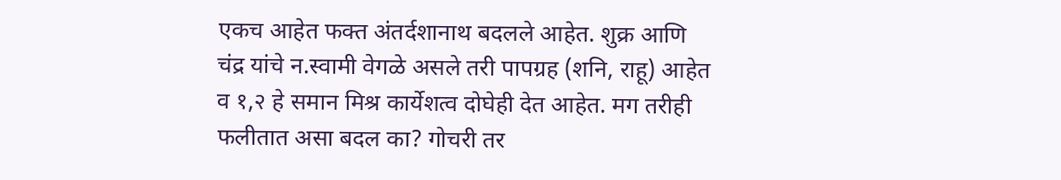एकच आहेत फक्त अंतर्दशानाथ बदलले आहेत. शुक्र आणि चंद्र यांचे न.स्वामी वेगळे असले तरी पापग्रह (शनि, राहू) आहेत व १,२ हे समान मिश्र कार्येशत्व दोघेही देत आहेत. मग तरीही फलीतात असा बदल का? गोचरी तर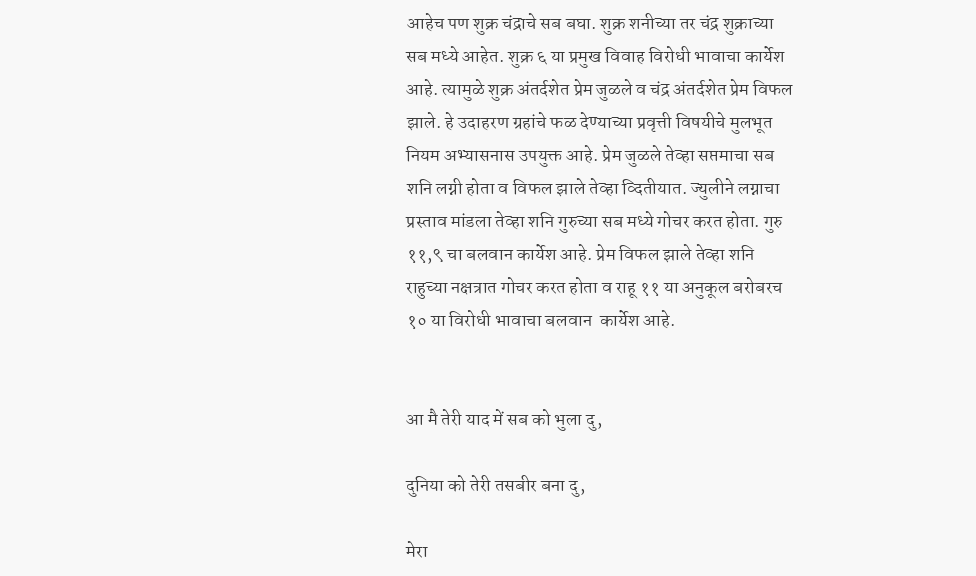आहेच पण शुक्र चंद्राचे सब बघा. शुक्र शनीच्या तर चंद्र शुक्राच्या सब मध्ये आहेत. शुक्र ६ या प्रमुख विवाह विरोधी भावाचा कार्येश आहे. त्यामुळे शुक्र अंतर्दशेत प्रेम जुळले व चंद्र अंतर्दशेत प्रेम विफल झाले. हे उदाहरण ग्रहांचे फळ देण्याच्या प्रवृत्ती विषयीचे मुलभूत नियम अभ्यासनास उपयुक्त आहे. प्रेम जुळले तेव्हा सप्तमाचा सब शनि लग्नी होता व विफल झाले तेव्हा व्दितीयात. ज्युलीने लग्नाचा प्रस्ताव मांडला तेव्हा शनि गुरुच्या सब मध्ये गोचर करत होता. गुरु ११,९ चा बलवान कार्येश आहे. प्रेम विफल झाले तेव्हा शनि राहुच्या नक्षत्रात गोचर करत होता व राहू ११ या अनुकूल बरोबरच १० या विरोधी भावाचा बलवान  कार्येश आहे.


आ मै तेरी याद में सब को भुला दु,

दुनिया को तेरी तसबीर बना दु,

मेरा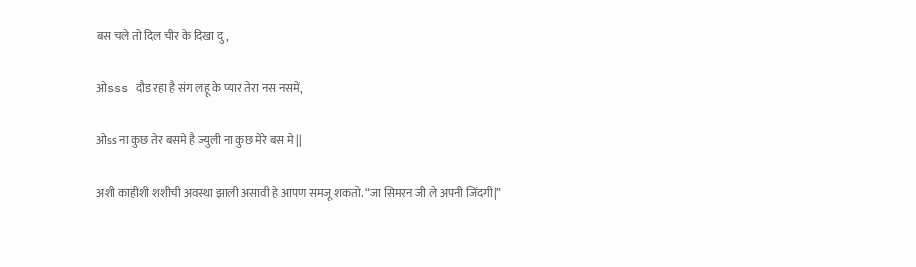बस चले तो दिल चीर के दिखा दु,

ओsss दौड रहा है संग लहू के प्यार तेरा नस नसमें,

ओss ना कुछ तेर बसमे है ज्युली ना कुछ मेरे बस मे ||

अशी काहीशी शशीची अवस्था झाली असावी हे आपण समजू शकतो. “जा सिमरन जी ले अपनी जिंदगी|”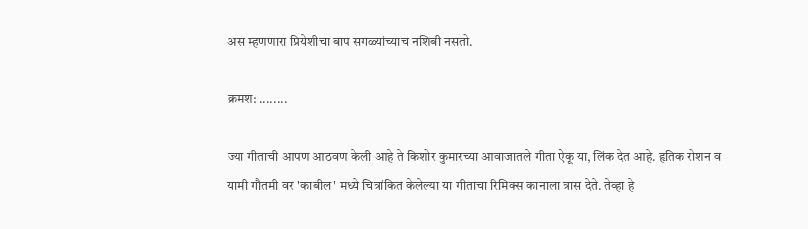अस म्हणणारा प्रियेशीचा बाप सगळ्यांच्याच नशिबी नसतो.

क्रमश: ........

ज्या गीताची आपण आठवण केली आहे ते किशोर कुमारच्या आवाजातले गीता ऐकू या, लिंक देत आहे. हृतिक रोशन व यामी गौतमी वर 'काबील' मध्ये चित्रांकित केलेल्या या गीताचा रिमिक्स कानाला त्रास देते. तेव्हा हे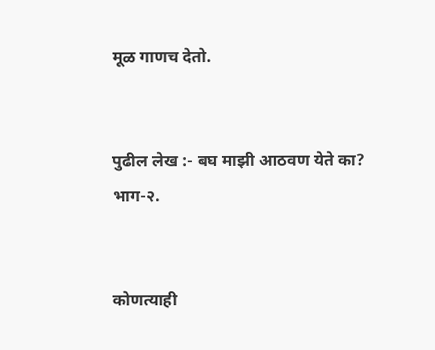मूळ गाणच देतो.


पुढील लेख :- बघ माझी आठवण येते का? भाग-२.


कोणत्याही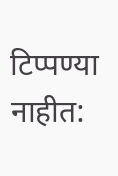टिप्पण्‍या नाहीत: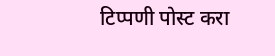टिप्पणी पोस्ट करा